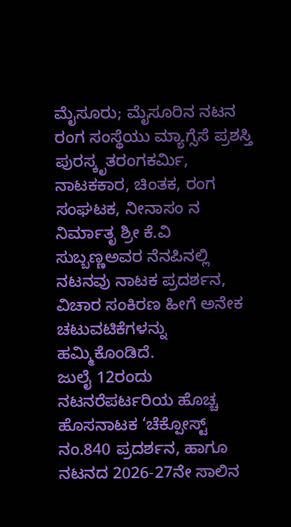ಮೈಸೂರು; ಮೈಸೂರಿನ ನಟನ ರಂಗ ಸಂಸ್ಥೆಯು ಮ್ಯಾಗ್ಸೆಸೆ ಪ್ರಶಸ್ತಿ ಪುರಸ್ಕೃತರಂಗಕರ್ಮಿ, ನಾಟಕಕಾರ, ಚಿಂತಕ, ರಂಗ ಸಂಘಟಕ, ನೀನಾಸಂ ನ ನಿರ್ಮಾತೃ ಶ್ರೀ ಕೆ.ವಿ ಸುಬ್ಬಣ್ಣಅವರ ನೆನಪಿನಲ್ಲಿ ನಟನವು ನಾಟಕ ಪ್ರದರ್ಶನ, ವಿಚಾರ ಸಂಕಿರಣ ಹೀಗೆ ಅನೇಕ ಚಟುವಟಿಕೆಗಳನ್ನು ಹಮ್ಮಿಕೊಂಡಿದೆ.
ಜುಲೈ 12ರಂದು ನಟನರೆಪರ್ಟರಿಯ ಹೊಚ್ಚ ಹೊಸನಾಟಕ ‘ಚೆಕ್ಪೋಸ್ಟ್ ನಂ.840 ಪ್ರದರ್ಶನ, ಹಾಗೂ ನಟನದ 2026-27ನೇ ಸಾಲಿನ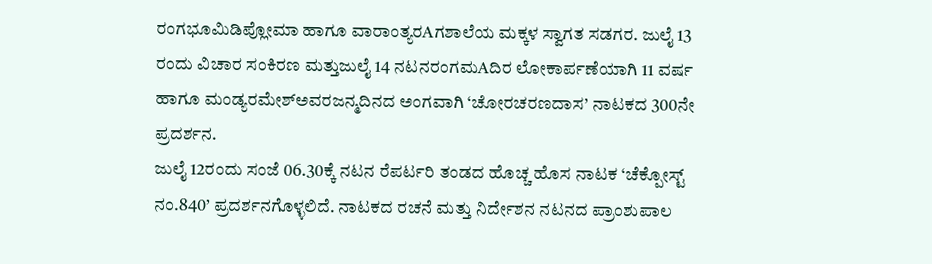ರಂಗಭೂಮಿಡಿಪ್ಲೋಮಾ ಹಾಗೂ ವಾರಾಂತ್ಯರAಗಶಾಲೆಯ ಮಕ್ಕಳ ಸ್ವಾಗತ ಸಡಗರ. ಜುಲೈ 13 ರಂದು ವಿಚಾರ ಸಂಕಿರಣ ಮತ್ತುಜುಲೈ 14 ನಟನರಂಗಮAದಿರ ಲೋಕಾರ್ಪಣೆಯಾಗಿ 11 ವರ್ಷ ಹಾಗೂ ಮಂಡ್ಯರಮೇಶ್ಅವರಜನ್ಮದಿನದ ಅಂಗವಾಗಿ ‘ಚೋರಚರಣದಾಸ’ ನಾಟಕದ 300ನೇ ಪ್ರದರ್ಶನ.
ಜುಲೈ 12ರಂದು ಸಂಜೆ 06.30ಕ್ಕೆ ನಟನ ರೆಪರ್ಟರಿ ತಂಡದ ಹೊಚ್ಚ ಹೊಸ ನಾಟಕ ‘ಚೆಕ್ಪೋಸ್ಟ್ ನಂ.840’ ಪ್ರದರ್ಶನಗೊಳ್ಳಲಿದೆ. ನಾಟಕದ ರಚನೆ ಮತ್ತು ನಿರ್ದೇಶನ ನಟನದ ಪ್ರಾಂಶುಪಾಲ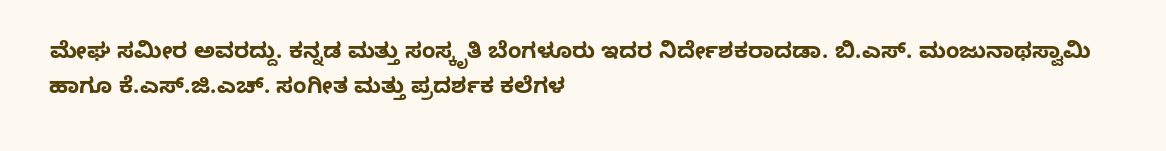ಮೇಘ ಸಮೀರ ಅವರದ್ದು. ಕನ್ನಡ ಮತ್ತು ಸಂಸ್ಕೃತಿ ಬೆಂಗಳೂರು ಇದರ ನಿರ್ದೇಶಕರಾದಡಾ. ಬಿ.ಎಸ್. ಮಂಜುನಾಥಸ್ವಾಮಿ ಹಾಗೂ ಕೆ.ಎಸ್.ಜಿ.ಎಚ್. ಸಂಗೀತ ಮತ್ತು ಪ್ರದರ್ಶಕ ಕಲೆಗಳ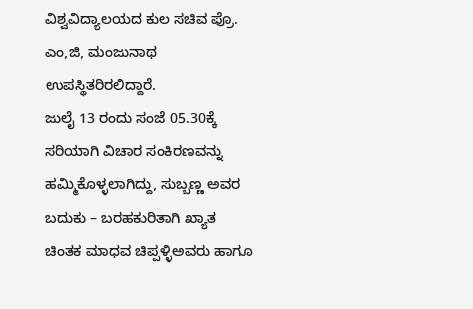ವಿಶ್ವವಿದ್ಯಾಲಯದ ಕುಲ ಸಚಿವ ಪ್ರೊ. ಎಂ,ಜಿ, ಮಂಜುನಾಥ ಉಪಸ್ಥಿತರಿರಲಿದ್ದಾರೆ.
ಜುಲೈ 13 ರಂದು ಸಂಜೆ 05.30ಕ್ಕೆ ಸರಿಯಾಗಿ ವಿಚಾರ ಸಂಕಿರಣವನ್ನು ಹಮ್ಮಿಕೊಳ್ಳಲಾಗಿದ್ದು, ಸುಬ್ಬಣ್ಣ ಅವರ ಬದುಕು – ಬರಹಕುರಿತಾಗಿ ಖ್ಯಾತ ಚಿಂತಕ ಮಾಧವ ಚಿಪ್ಪಳ್ಳಿಅವರು ಹಾಗೂ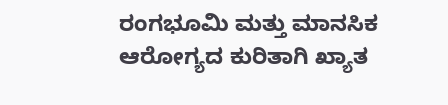ರಂಗಭೂಮಿ ಮತ್ತು ಮಾನಸಿಕ ಆರೋಗ್ಯದ ಕುರಿತಾಗಿ ಖ್ಯಾತ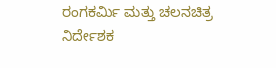ರಂಗಕರ್ಮಿ ಮತ್ತು ಚಲನಚಿತ್ರ ನಿರ್ದೇಶಕ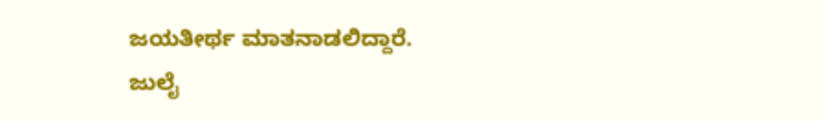ಜಯತೀರ್ಥ ಮಾತನಾಡಲಿದ್ದಾರೆ.
ಜುಲೈ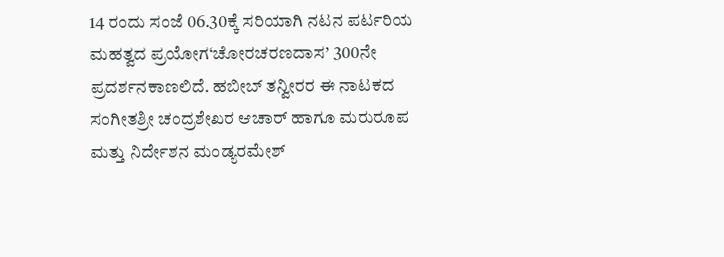14 ರಂದು ಸಂಜೆ 06.30ಕ್ಕೆ ಸರಿಯಾಗಿ ನಟನ ಪರ್ಟರಿಯ ಮಹತ್ವದ ಪ್ರಯೋಗ‘ಚೋರಚರಣದಾಸ’ 300ನೇ ಪ್ರದರ್ಶನಕಾಣಲಿದೆ. ಹಬೀಬ್ ತನ್ವೀರರ ಈ ನಾಟಕದ ಸಂಗೀತಶ್ರೀ ಚಂದ್ರಶೇಖರ ಆಚಾರ್ ಹಾಗೂ ಮರುರೂಪ ಮತ್ತು ನಿರ್ದೇಶನ ಮಂಡ್ಯರಮೇಶ್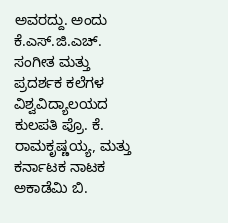ಅವರದ್ದು. ಅಂದು ಕೆ.ಎಸ್.ಜಿ.ಎಚ್. ಸಂಗೀತ ಮತ್ತು ಪ್ರದರ್ಶಕ ಕಲೆಗಳ ವಿಶ್ವವಿದ್ಯಾಲಯದ ಕುಲಪತಿ ಪ್ರೊ. ಕೆ. ರಾಮಕೃಷ್ಣಯ್ಯ, ಮತ್ತು ಕರ್ನಾಟಕ ನಾಟಕ ಅಕಾಡೆಮಿ ಬಿ.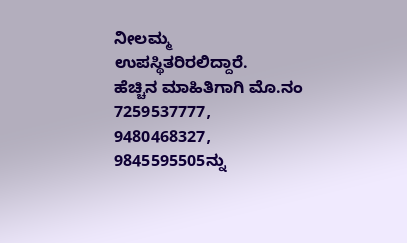ನೀಲಮ್ಮ ಉಪಸ್ಥಿತರಿರಲಿದ್ದಾರೆ.
ಹೆಚ್ಚಿನ ಮಾಹಿತಿಗಾಗಿ ಮೊ.ನಂ 7259537777, 9480468327, 9845595505ನ್ನು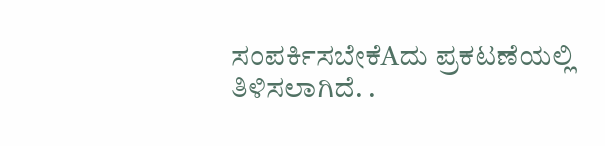ಸಂಪರ್ಕಿಸಬೇಕೆAದು ಪ್ರಕಟಣೆಯಲ್ಲಿ ತಿಳಿಸಲಾಗಿದೆ. .